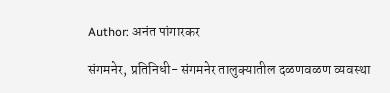Author: अनंत पांगारकर

संगमनेर, प्रतिनिधी- संगमनेर तालुक्यातील दळणवळण व्यवस्था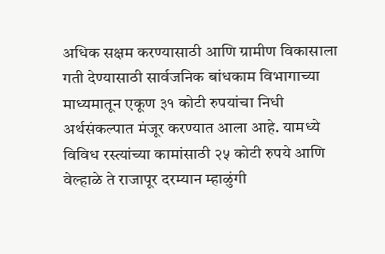अधिक सक्षम करण्यासाठी आणि ग्रामीण विकासाला गती देण्यासाठी सार्वजनिक बांधकाम विभागाच्या माध्यमातून एकूण ३१ कोटी रुपयांचा निधी अर्थसंकल्पात मंजूर करण्यात आला आहे. यामध्ये विविध रस्त्यांच्या कामांसाठी २५ कोटी रुपये आणि वेल्हाळे ते राजापूर दरम्यान म्हाळुंगी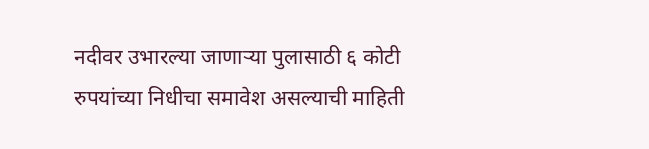नदीवर उभारल्या जाणाऱ्या पुलासाठी ६ कोटी रुपयांच्या निधीचा समावेश असल्याची माहिती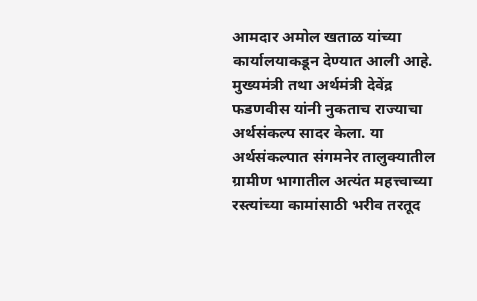आमदार अमोल खताळ यांच्या कार्यालयाकडून देण्यात आली आहे. मुख्यमंत्री तथा अर्थमंत्री देवेंद्र फडणवीस यांनी नुकताच राज्याचा अर्थसंकल्प सादर केला. या अर्थसंकल्पात संगमनेर तालुक्यातील ग्रामीण भागातील अत्यंत महत्त्वाच्या रस्त्यांच्या कामांसाठी भरीव तरतूद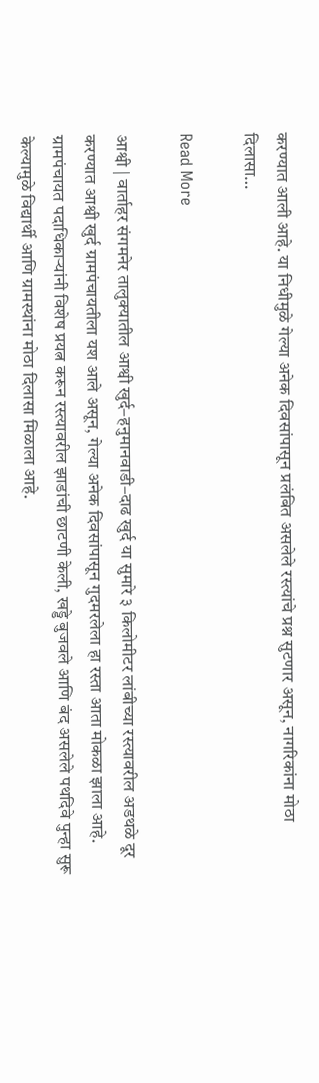करण्यात आली आहे. या निधीमुळे गेल्या अनेक दिवसांपासून प्रलंबित असलेले रस्त्यांचे प्रश्न सुटणार असून, नागरिकांना मोठा दिलासा…

Read More

आश्वी | वार्ताहर संगमनेर तालुक्यातील आश्वी खुर्द–हनुमानवाडी–दाढ खुर्द या सुमारे ३ किलोमीटर लांबीच्या रस्त्यावरील अडथळे दूर करण्यात आश्वी खुर्द ग्रामपंचायतीला यश आले असून, गेल्या अनेक दिवसांपासून गुदमरलेला हा रस्ता आता मोकळा झाला आहे. ग्रामपंचायत पदाधिकाऱ्यांनी विशेष प्रयत्न करून रस्त्यावरील झाडांची छाटणी केली, खड्डे बुजवले आणि बंद असलेले पथदिवे पुन्हा सुरू केल्यामुळे विद्यार्थी आणि ग्रामस्थांना मोठा दिलासा मिळाला आहे.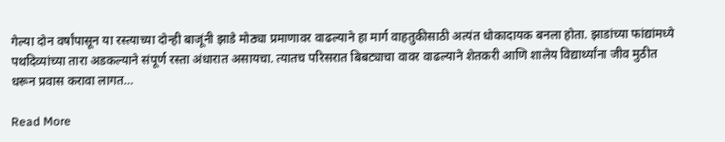गेल्या दोन वर्षांपासून या रस्त्याच्या दोन्ही बाजूंनी झाडे मोठ्या प्रमाणावर वाढल्याने हा मार्ग वाहतुकीसाठी अत्यंत धोकादायक बनला होता. झाडांच्या फांद्यांमध्ये पथदिव्यांच्या तारा अडकल्याने संपूर्ण रस्ता अंधारात असायचा. त्यातच परिसरात बिबट्याचा वावर वाढल्याने शेतकरी आणि शालेय विद्यार्थ्यांना जीव मुठीत धरून प्रवास करावा लागत…

Read More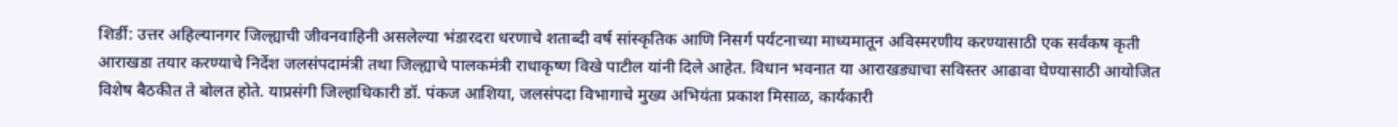शिर्डी: उत्तर अहिल्यानगर जिल्ह्याची जीवनवाहिनी असलेल्या भंडारदरा धरणाचे शताब्दी वर्ष सांस्कृतिक आणि निसर्ग पर्यटनाच्या माध्यमातून अविस्मरणीय करण्यासाठी एक सर्वंकष कृती आराखडा तयार करण्याचे निर्देश जलसंपदामंत्री तथा जिल्ह्याचे पालकमंत्री राधाकृष्ण विखे पाटील यांनी दिले आहेत. विधान भवनात या आराखड्याचा सविस्तर आढावा घेण्यासाठी आयोजित विशेष बैठकीत ते बोलत होते. याप्रसंगी जिल्हाधिकारी डॉ. पंकज आशिया, जलसंपदा विभागाचे मुख्य अभियंता प्रकाश मिसाळ, कार्यकारी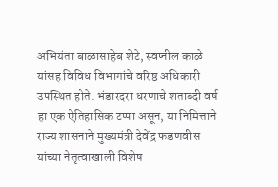अभियंता बाळासाहेब शेटे, स्वप्नील काळे यांसह विविध विभागांचे वरिष्ठ अधिकारी उपस्थित होते. भंडारदरा धरणाचे शताब्दी वर्ष हा एक ऐतिहासिक टप्पा असून, या निमित्ताने राज्य शासनाने मुख्यमंत्री देवेंद्र फडणवीस यांच्या नेतृत्वाखाली विशेष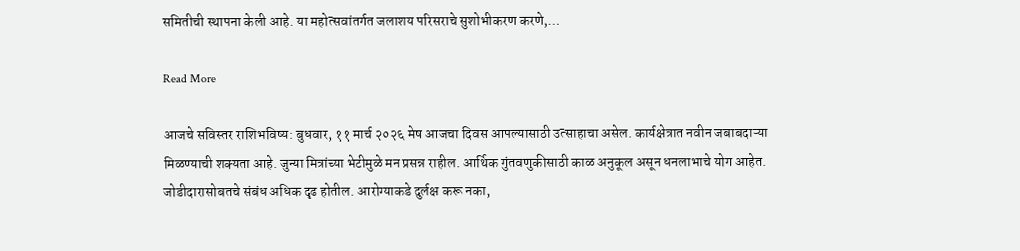समितीची स्थापना केली आहे. या महोत्सवांतर्गत जलाशय परिसराचे सुशोभीकरण करणे,…

Read More

आजचे सविस्तर राशिभविष्य: बुधवार, ११ मार्च २०२६ मेष आजचा दिवस आपल्यासाठी उत्साहाचा असेल. कार्यक्षेत्रात नवीन जबाबदाऱ्या मिळण्याची शक्यता आहे. जुन्या मित्रांच्या भेटीमुळे मन प्रसन्न राहील. आर्थिक गुंतवणुकीसाठी काळ अनुकूल असून धनलाभाचे योग आहेत. जोडीदारासोबतचे संबंध अधिक दृढ होतील. आरोग्याकडे दुर्लक्ष करू नका,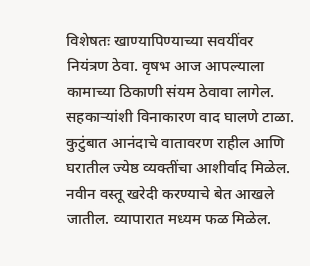विशेषतः खाण्यापिण्याच्या सवयींवर नियंत्रण ठेवा. वृषभ आज आपल्याला कामाच्या ठिकाणी संयम ठेवावा लागेल. सहकाऱ्यांशी विनाकारण वाद घालणे टाळा. कुटुंबात आनंदाचे वातावरण राहील आणि घरातील ज्येष्ठ व्यक्तींचा आशीर्वाद मिळेल. नवीन वस्तू खरेदी करण्याचे बेत आखले जातील. व्यापारात मध्यम फळ मिळेल.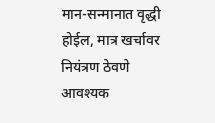मान-सन्मानात वृद्धी होईल, मात्र खर्चावर नियंत्रण ठेवणे आवश्यक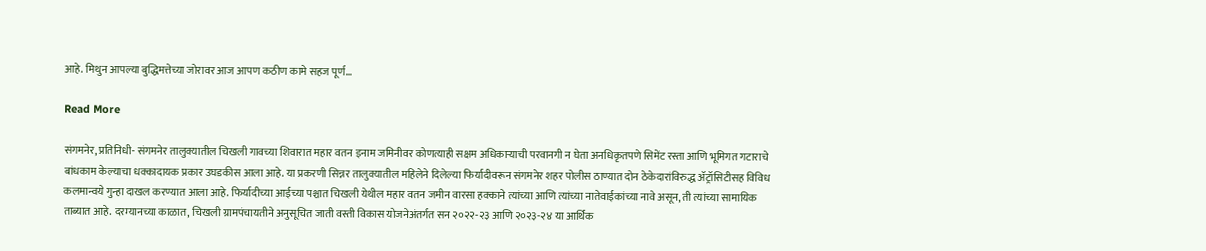आहे. मिथुन आपल्या बुद्धिमत्तेच्या जोरावर आज आपण कठीण कामे सहज पूर्ण…

Read More

संगमनेर, प्रतिनिधी- संगमनेर तालुक्यातील चिखली गावच्या शिवारात महार वतन इनाम जमिनीवर कोणत्याही सक्षम अधिकाऱ्याची परवानगी न घेता अनधिकृतपणे सिमेंट रस्ता आणि भूमिगत गटाराचे बांधकाम केल्याचा धक्कादायक प्रकार उघडकीस आला आहे. या प्रकरणी सिन्नर तालुक्यातील महिलेने दिलेल्या फिर्यादीवरून संगमनेर शहर पोलीस ठाण्यात दोन ठेकेदारांविरुद्ध ॲट्रॉसिटीसह विविध कलमान्वये गुन्हा दाखल करण्यात आला आहे. फिर्यादीच्या आईच्या पश्चात चिखली येथील महार वतन जमीन वारसा हक्काने त्यांच्या आणि त्यांच्या नातेवाईकांच्या नावे असून, ती त्यांच्या सामायिक ताब्यात आहे. दरम्यानच्या काळात, चिखली ग्रामपंचायतीने अनुसूचित जाती वस्ती विकास योजनेअंतर्गत सन २०२२-२३ आणि २०२३-२४ या आर्थिक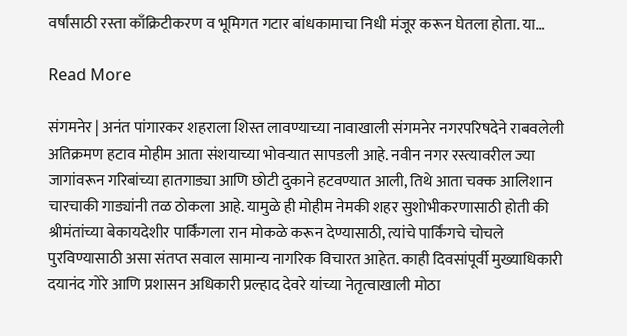वर्षांसाठी रस्ता काँक्रिटीकरण व भूमिगत गटार बांधकामाचा निधी मंजूर करून घेतला होता. या…

Read More

संगमनेर | अनंत पांगारकर शहराला शिस्त लावण्याच्या नावाखाली संगमनेर नगरपरिषदेने राबवलेली अतिक्रमण हटाव मोहीम आता संशयाच्या भोवऱ्यात सापडली आहे. नवीन नगर रस्त्यावरील ज्या जागांवरून गरिबांच्या हातगाड्या आणि छोटी दुकाने हटवण्यात आली, तिथे आता चक्क आलिशान चारचाकी गाड्यांनी तळ ठोकला आहे. यामुळे ही मोहीम नेमकी शहर सुशोभीकरणासाठी होती की श्रीमंतांच्या बेकायदेशीर पार्किंगला रान मोकळे करून देण्यासाठी, त्यांचे पार्किंगचे चोचले पुरविण्यासाठी असा संतप्त सवाल सामान्य नागरिक विचारत आहेत. काही दिवसांपूर्वी मुख्याधिकारी दयानंद गोरे आणि प्रशासन अधिकारी प्रल्हाद देवरे यांच्या नेतृत्वाखाली मोठा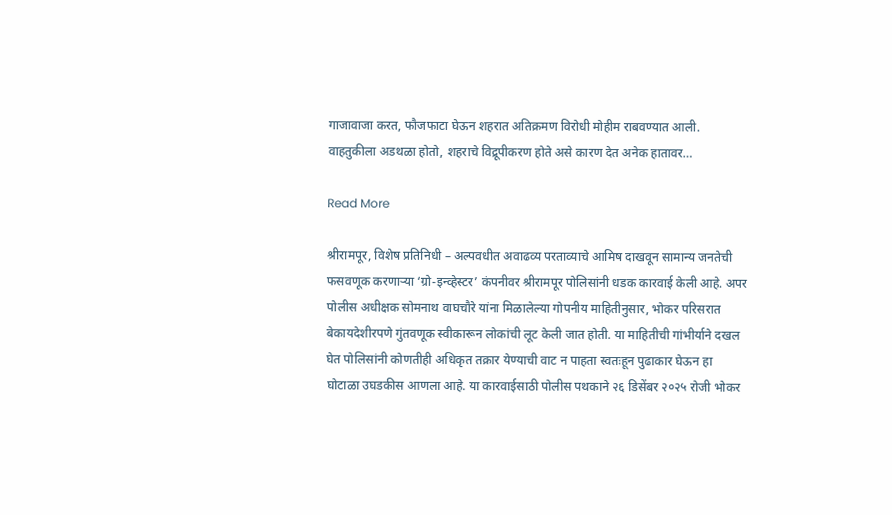गाजावाजा करत, फौजफाटा घेऊन शहरात अतिक्रमण विरोधी मोहीम राबवण्यात आली. वाहतुकीला अडथळा होतो, शहराचे विद्रूपीकरण होते असे कारण देत अनेक हातावर…

Read More

श्रीरामपूर, विशेष प्रतिनिधी – अल्पवधीत अवाढव्य परताव्याचे आमिष दाखवून सामान्य जनतेची फसवणूक करणाऱ्या ‘ग्रो-इन्व्हेस्टर’ कंपनीवर श्रीरामपूर पोलिसांनी धडक कारवाई केली आहे. अपर पोलीस अधीक्षक सोमनाथ वाघचौरे यांना मिळालेल्या गोपनीय माहितीनुसार, भोकर परिसरात बेकायदेशीरपणे गुंतवणूक स्वीकारून लोकांची लूट केली जात होती. या माहितीची गांभीर्याने दखल घेत पोलिसांनी कोणतीही अधिकृत तक्रार येण्याची वाट न पाहता स्वतःहून पुढाकार घेऊन हा घोटाळा उघडकीस आणला आहे. या कारवाईसाठी पोलीस पथकाने २६ डिसेंबर २०२५ रोजी भोकर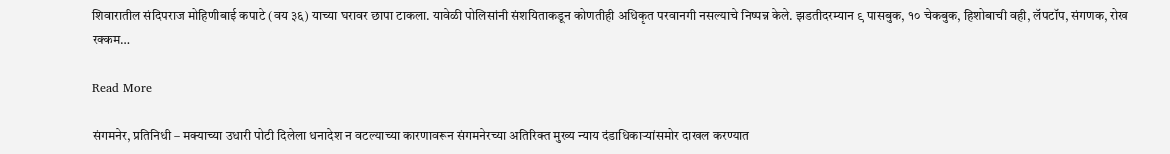शिवारातील संदिपराज मोहिणीबाई कपाटे (वय ३६) याच्या घरावर छापा टाकला. यावेळी पोलिसांनी संशयिताकडून कोणतीही अधिकृत परवानगी नसल्याचे निष्पन्न केले. झडतीदरम्यान ९ पासबुक, १० चेकबुक, हिशोबाची वही, लॅपटॉप, संगणक, रोख रक्कम…

Read More

संगमनेर, प्रतिनिधी – मक्याच्या उधारी पोटी दिलेला धनादेश न वटल्याच्या कारणावरून संगमनेरच्या अतिरिक्त मुख्य न्याय दंडाधिकाऱ्यांसमोर दाखल करण्यात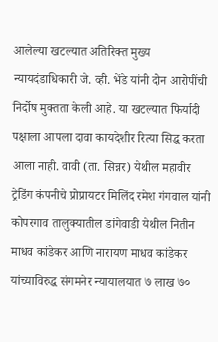आलेल्या खटल्यात अतिरिक्त मुख्य न्यायदंडाधिकारी जे. व्ही. भेंडे यांनी दोन आरोपींची निर्दोष मुक्तता केली आहे. या खटल्यात फिर्यादी पक्षाला आपला दावा कायदेशीर रित्या सिद्ध करता आला नाही. वावी (ता. सिन्नर) येथील महावीर ट्रेडिंग कंपनीचे प्रोप्रायटर मिलिंद रमेश गंगवाल यांनी कोपरगाव तालुक्यातील डांगेवाडी येथील नितीन माधव कांडेकर आणि नारायण माधव कांडेकर यांच्याविरुद्ध संगमनेर न्यायालयात ७ लाख ७०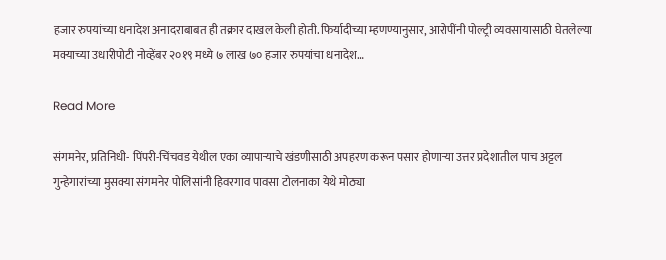हजार रुपयांच्या धनादेश अनादराबाबत ही तक्रार दाखल केली होती. फिर्यादीच्या म्हणण्यानुसार, आरोपींनी पोल्ट्री व्यवसायासाठी घेतलेल्या मक्याच्या उधारीपोटी नोव्हेंबर २०१९ मध्ये ७ लाख ७० हजार रुपयांचा धनादेश…

Read More

संगमनेर, प्रतिनिधी- पिंपरी-चिंचवड येथील एका व्यापाऱ्याचे खंडणीसाठी अपहरण करून पसार होणाऱ्या उत्तर प्रदेशातील पाच अट्टल गुन्हेगारांच्या मुसक्या संगमनेर पोलिसांनी हिवरगाव पावसा टोलनाका येथे मोठ्या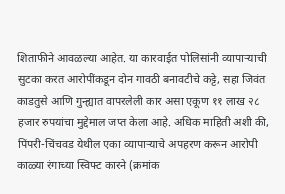शिताफीने आवळल्या आहेत. या कारवाईत पोलिसांनी व्यापाऱ्याची सुटका करत आरोपींकडून दोन गावठी बनावटीचे कट्टे, सहा जिवंत काडतुसे आणि गुन्ह्यात वापरलेली कार असा एकूण ११ लाख २८ हजार रुपयांचा मुद्देमाल जप्त केला आहे. अधिक माहिती अशी की, पिंपरी-चिंचवड येथील एका व्यापाऱ्याचे अपहरण करून आरोपी काळ्या रंगाच्या स्विफ्ट कारने (क्रमांक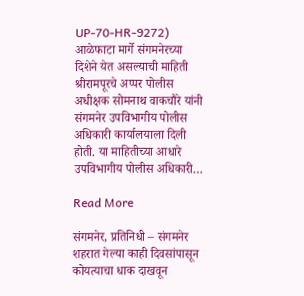UP-70-HR-9272) आळेफाटा मार्गे संगमनेरच्या दिशेने येत असल्याची माहिती श्रीरामपूरचे अप्पर पोलीस अधीक्षक सोमनाथ वाकचौरे यांनी संगमनेर उपविभागीय पोलीस अधिकारी कार्यालयाला दिली होती. या माहितीच्या आधारे उपविभागीय पोलीस अधिकारी…

Read More

संगमनेर, प्रतिनिधी – संगमनेर शहरात गेल्या काही दिवसांपासून कोयत्याचा धाक दाखवून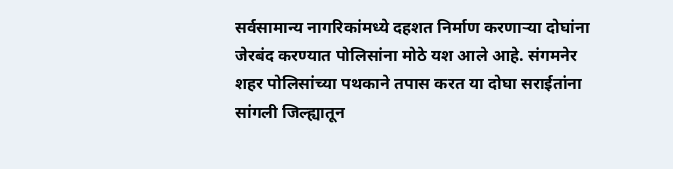सर्वसामान्य नागरिकांमध्ये दहशत निर्माण करणाऱ्या दोघांना जेरबंद करण्यात पोलिसांना मोठे यश आले आहे. संगमनेर शहर पोलिसांच्या पथकाने तपास करत या दोघा सराईतांना सांगली जिल्ह्यातून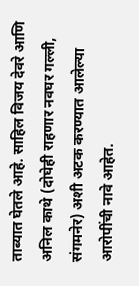ताब्यात घेतले आहे. साहिल विजय देवरे आणि अनिल काथे (दोघेही राहणार नवघर गल्ली, संगमनेर) अशी अटक करण्यात आलेल्या आरोपींची नावे आहेत.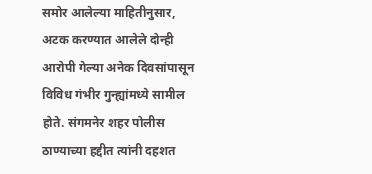समोर आलेल्या माहितीनुसार, अटक करण्यात आलेले दोन्ही आरोपी गेल्या अनेक दिवसांपासून विविध गंभीर गुन्ह्यांमध्ये सामील होते. संगमनेर शहर पोलीस ठाण्याच्या हद्दीत त्यांनी दहशत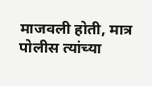माजवली होती, मात्र पोलीस त्यांच्या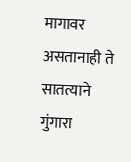मागावर असतानाही ते सातत्याने गुंगारा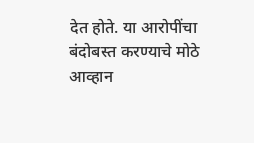देत होते. या आरोपींचा बंदोबस्त करण्याचे मोठे आव्हान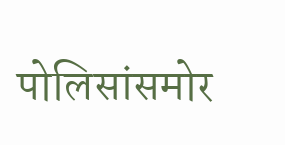पोलिसांसमोर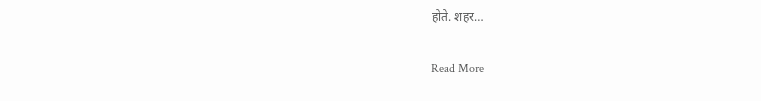होते. शहर…

Read More